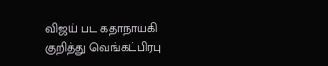விஜய் பட கதாநாயகி குறித்து வெங்கட்பிரபு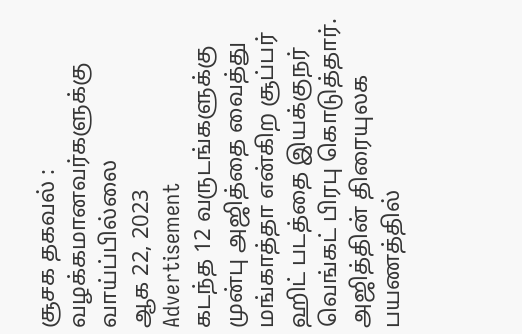சூசக தகவல் : வழக்கமானவர்களுக்கு வாய்ப்பில்லை
ஆக 22, 2023
Advertisement
கடந்த 12 வருடங்களுக்கு முன்பு அஜித்தை வைத்து மங்காத்தா என்கிற சூப்பர் ஹிட் படத்தை இயக்குநர் வெங்கட் பிரபு கொடுத்தார். அஜித்தின் திரையுலக பயணத்தில்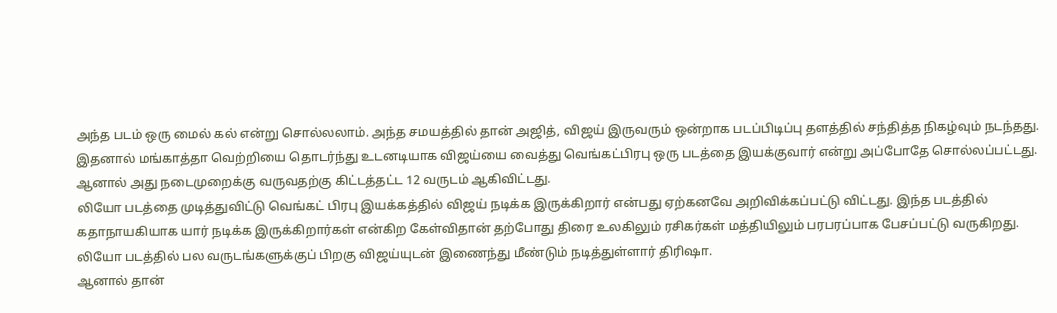அந்த படம் ஒரு மைல் கல் என்று சொல்லலாம். அந்த சமயத்தில் தான் அஜித், விஜய் இருவரும் ஒன்றாக படப்பிடிப்பு தளத்தில் சந்தித்த நிகழ்வும் நடந்தது. இதனால் மங்காத்தா வெற்றியை தொடர்ந்து உடனடியாக விஜய்யை வைத்து வெங்கட்பிரபு ஒரு படத்தை இயக்குவார் என்று அப்போதே சொல்லப்பட்டது. ஆனால் அது நடைமுறைக்கு வருவதற்கு கிட்டத்தட்ட 12 வருடம் ஆகிவிட்டது.
லியோ படத்தை முடித்துவிட்டு வெங்கட் பிரபு இயக்கத்தில் விஜய் நடிக்க இருக்கிறார் என்பது ஏற்கனவே அறிவிக்கப்பட்டு விட்டது. இந்த படத்தில் கதாநாயகியாக யார் நடிக்க இருக்கிறார்கள் என்கிற கேள்விதான் தற்போது திரை உலகிலும் ரசிகர்கள் மத்தியிலும் பரபரப்பாக பேசப்பட்டு வருகிறது. லியோ படத்தில் பல வருடங்களுக்குப் பிறகு விஜய்யுடன் இணைந்து மீண்டும் நடித்துள்ளார் திரிஷா.
ஆனால் தான்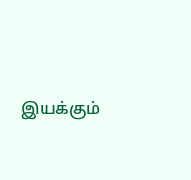இயக்கும்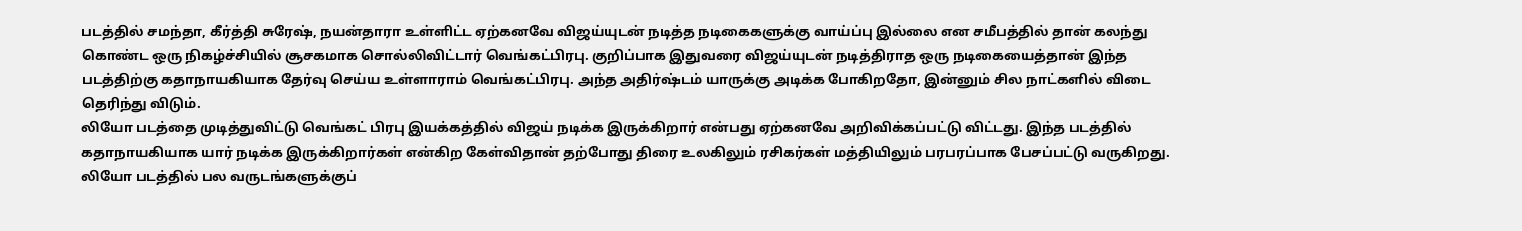படத்தில் சமந்தா, கீர்த்தி சுரேஷ், நயன்தாரா உள்ளிட்ட ஏற்கனவே விஜய்யுடன் நடித்த நடிகைகளுக்கு வாய்ப்பு இல்லை என சமீபத்தில் தான் கலந்து கொண்ட ஒரு நிகழ்ச்சியில் சூசகமாக சொல்லிவிட்டார் வெங்கட்பிரபு. குறிப்பாக இதுவரை விஜய்யுடன் நடித்திராத ஒரு நடிகையைத்தான் இந்த படத்திற்கு கதாநாயகியாக தேர்வு செய்ய உள்ளாராம் வெங்கட்பிரபு. அந்த அதிர்ஷ்டம் யாருக்கு அடிக்க போகிறதோ, இன்னும் சில நாட்களில் விடை தெரிந்து விடும்.
லியோ படத்தை முடித்துவிட்டு வெங்கட் பிரபு இயக்கத்தில் விஜய் நடிக்க இருக்கிறார் என்பது ஏற்கனவே அறிவிக்கப்பட்டு விட்டது. இந்த படத்தில் கதாநாயகியாக யார் நடிக்க இருக்கிறார்கள் என்கிற கேள்விதான் தற்போது திரை உலகிலும் ரசிகர்கள் மத்தியிலும் பரபரப்பாக பேசப்பட்டு வருகிறது. லியோ படத்தில் பல வருடங்களுக்குப்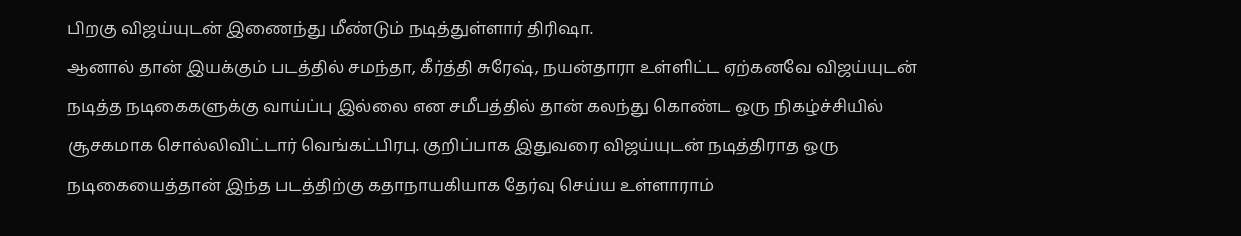பிறகு விஜய்யுடன் இணைந்து மீண்டும் நடித்துள்ளார் திரிஷா.
ஆனால் தான் இயக்கும் படத்தில் சமந்தா, கீர்த்தி சுரேஷ், நயன்தாரா உள்ளிட்ட ஏற்கனவே விஜய்யுடன் நடித்த நடிகைகளுக்கு வாய்ப்பு இல்லை என சமீபத்தில் தான் கலந்து கொண்ட ஒரு நிகழ்ச்சியில் சூசகமாக சொல்லிவிட்டார் வெங்கட்பிரபு. குறிப்பாக இதுவரை விஜய்யுடன் நடித்திராத ஒரு நடிகையைத்தான் இந்த படத்திற்கு கதாநாயகியாக தேர்வு செய்ய உள்ளாராம்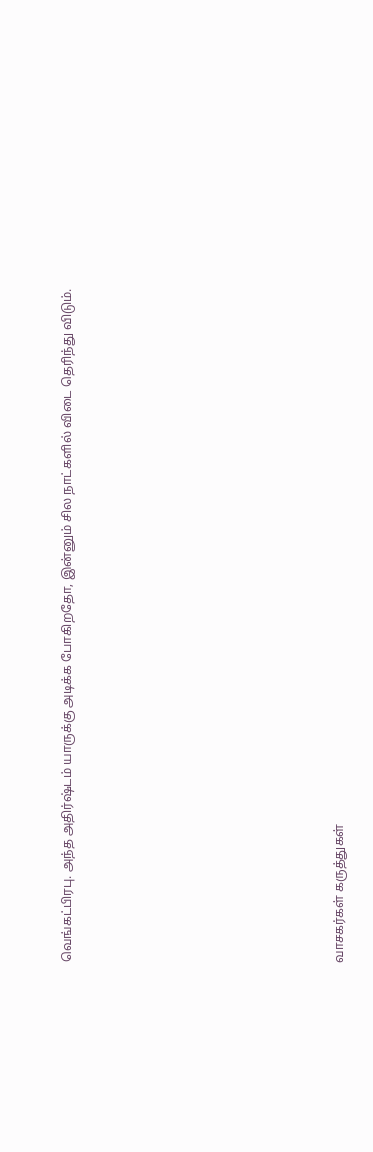வெங்கட்பிரபு. அந்த அதிர்ஷ்டம் யாருக்கு அடிக்க போகிறதோ, இன்னும் சில நாட்களில் விடை தெரிந்து விடும்.
















வாசகர்கள் கருத்துகள்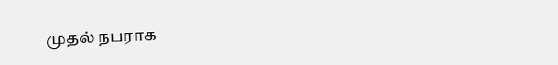முதல் நபராக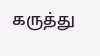கருத்து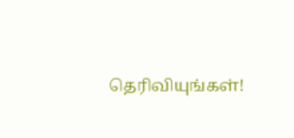தெரிவியுங்கள்!